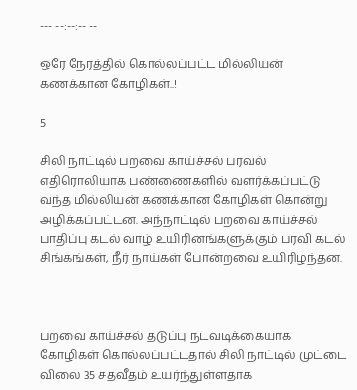--- --:--:-- --

ஒரே நேரத்தில் கொல்லப்பட்ட மில்லியன் கணக்கான கோழிகள்..!

5

சிலி நாட்டில் பறவை காய்ச்சல் பரவல் எதிரொலியாக பண்ணைகளில் வளர்க்கப்பட்டு வந்த மில்லியன் கணக்கான கோழிகள் கொன்று அழிக்கப்பட்டன. அந்நாட்டில் பறவை காய்ச்சல் பாதிப்பு கடல் வாழ் உயிரினங்களுக்கும் பரவி கடல் சிங்கங்கள், நீர் நாய்கள் போன்றவை உயிரிழந்தன.



பறவை காய்ச்சல் தடுப்பு நடவடிக்கையாக கோழிகள் கொல்லப்பட்டதால் சிலி நாட்டில் முட்டை விலை 35 சதவீதம் உயர்ந்துள்ளதாக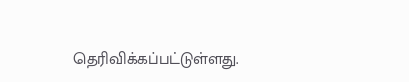தெரிவிக்கப்பட்டுள்ளது.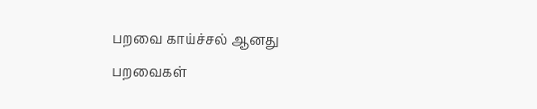பறவை காய்ச்சல் ஆனது பறவைகள்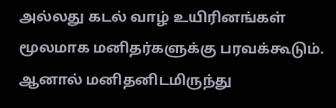அல்லது கடல் வாழ் உயிரினங்கள் மூலமாக மனிதர்களுக்கு பரவக்கூடும். ஆனால் மனிதனிடமிருந்து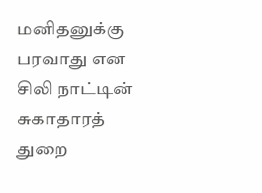மனிதனுக்கு பரவாது என சிலி நாட்டின் சுகாதாரத் துறை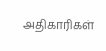அதிகாரிகள்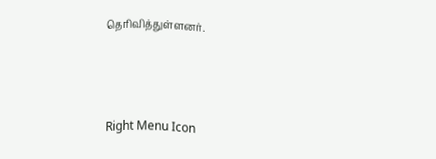தெரிவித்துள்ளனர்.



Right Menu Icon